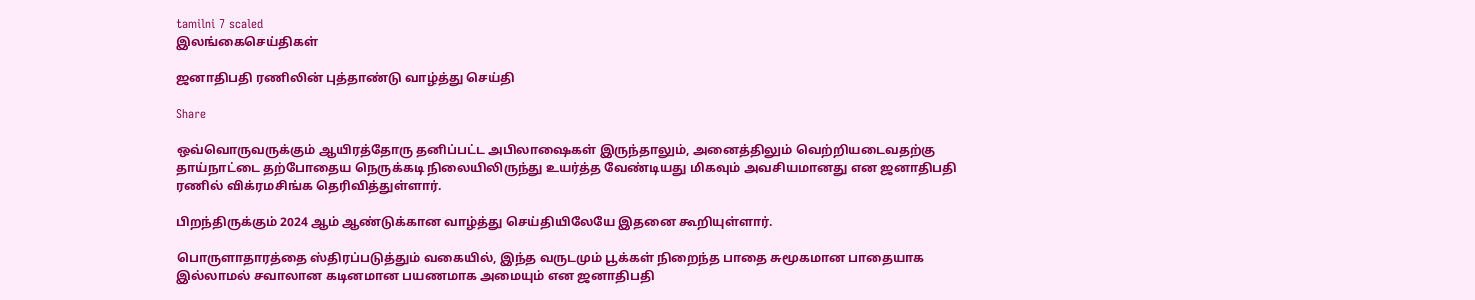tamilni 7 scaled
இலங்கைசெய்திகள்

ஜனாதிபதி ரணிலின் புத்தாண்டு வாழ்த்து செய்தி

Share

ஒவ்வொருவருக்கும் ஆயிரத்தோரு தனிப்பட்ட அபிலாஷைகள் இருந்தாலும், அனைத்திலும் வெற்றியடைவதற்கு தாய்நாட்டை தற்போதைய நெருக்கடி நிலையிலிருந்து உயர்த்த வேண்டியது மிகவும் அவசியமானது என ஜனாதிபதி ரணில் விக்ரமசிங்க தெரிவித்துள்ளார்.

பிறந்திருக்கும் 2024 ஆம் ஆண்டுக்கான வாழ்த்து செய்தியிலேயே இதனை கூறியுள்ளார்.

பொருளாதாரத்தை ஸ்திரப்படுத்தும் வகையில், இந்த வருடமும் பூக்கள் நிறைந்த பாதை சுமூகமான பாதையாக இல்லாமல் சவாலான கடினமான பயணமாக அமையும் என ஜனாதிபதி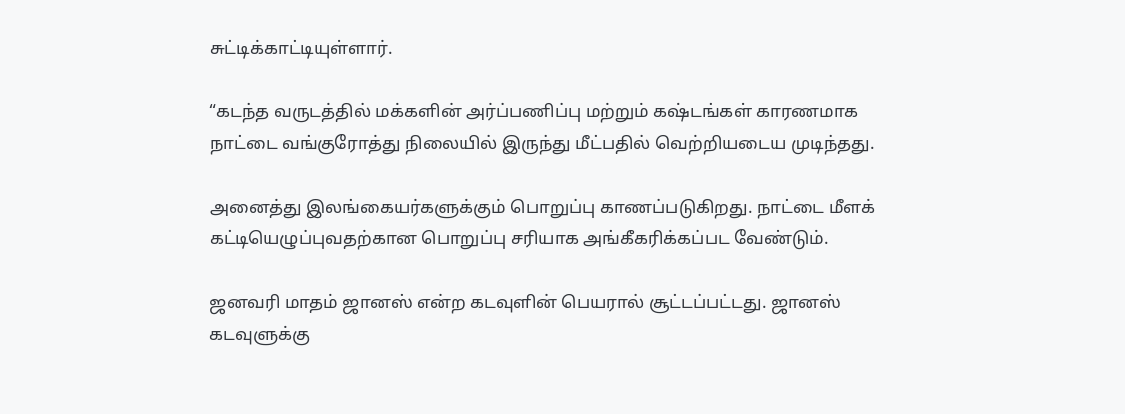சுட்டிக்காட்டியுள்ளார்.

“கடந்த வருடத்தில் மக்களின் அர்ப்பணிப்பு மற்றும் கஷ்டங்கள் காரணமாக நாட்டை வங்குரோத்து நிலையில் இருந்து மீட்பதில் வெற்றியடைய முடிந்தது.

அனைத்து இலங்கையர்களுக்கும் பொறுப்பு காணப்படுகிறது. நாட்டை மீளக் கட்டியெழுப்புவதற்கான பொறுப்பு சரியாக அங்கீகரிக்கப்பட வேண்டும்.

ஜனவரி மாதம் ஜானஸ் என்ற கடவுளின் பெயரால் சூட்டப்பட்டது. ஜானஸ் கடவுளுக்கு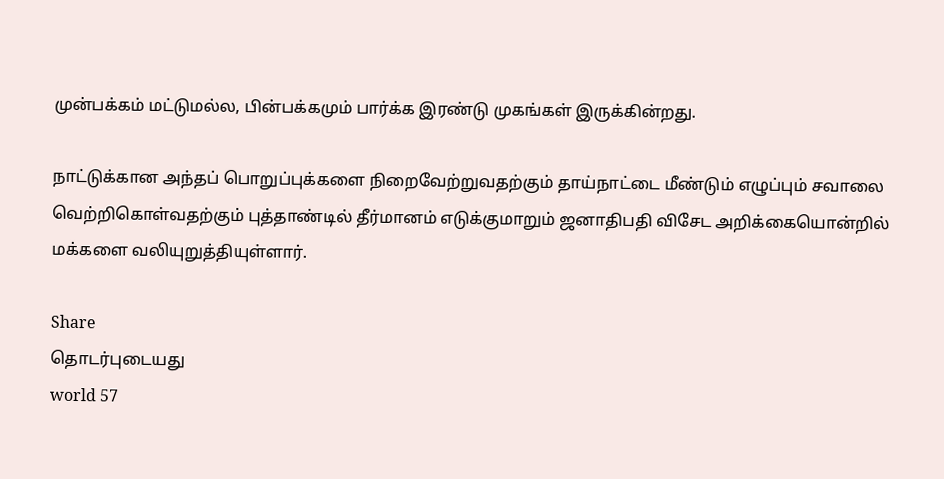முன்பக்கம் மட்டுமல்ல, பின்பக்கமும் பார்க்க இரண்டு முகங்கள் இருக்கின்றது.

நாட்டுக்கான அந்தப் பொறுப்புக்களை நிறைவேற்றுவதற்கும் தாய்நாட்டை மீண்டும் எழுப்பும் சவாலை வெற்றிகொள்வதற்கும் புத்தாண்டில் தீர்மானம் எடுக்குமாறும் ஜனாதிபதி விசேட அறிக்கையொன்றில் மக்களை வலியுறுத்தியுள்ளார்.

Share
தொடர்புடையது
world 57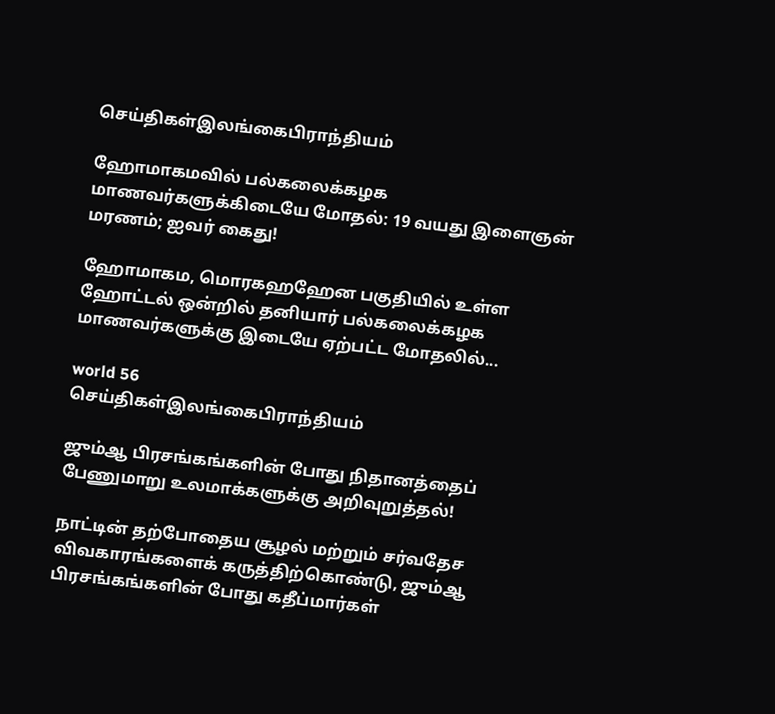செய்திகள்இலங்கைபிராந்தியம்

ஹோமாகமவில் பல்கலைக்கழக மாணவர்களுக்கிடையே மோதல்: 19 வயது இளைஞன் மரணம்; ஐவர் கைது!

ஹோமாகம, மொரகஹஹேன பகுதியில் உள்ள ஹோட்டல் ஒன்றில் தனியார் பல்கலைக்கழக மாணவர்களுக்கு இடையே ஏற்பட்ட மோதலில்...

world 56
செய்திகள்இலங்கைபிராந்தியம்

ஜும்ஆ பிரசங்கங்களின் போது நிதானத்தைப் பேணுமாறு உலமாக்களுக்கு அறிவுறுத்தல்!

நாட்டின் தற்போதைய சூழல் மற்றும் சர்வதேச விவகாரங்களைக் கருத்திற்கொண்டு, ஜும்ஆ பிரசங்கங்களின் போது கதீப்மார்கள்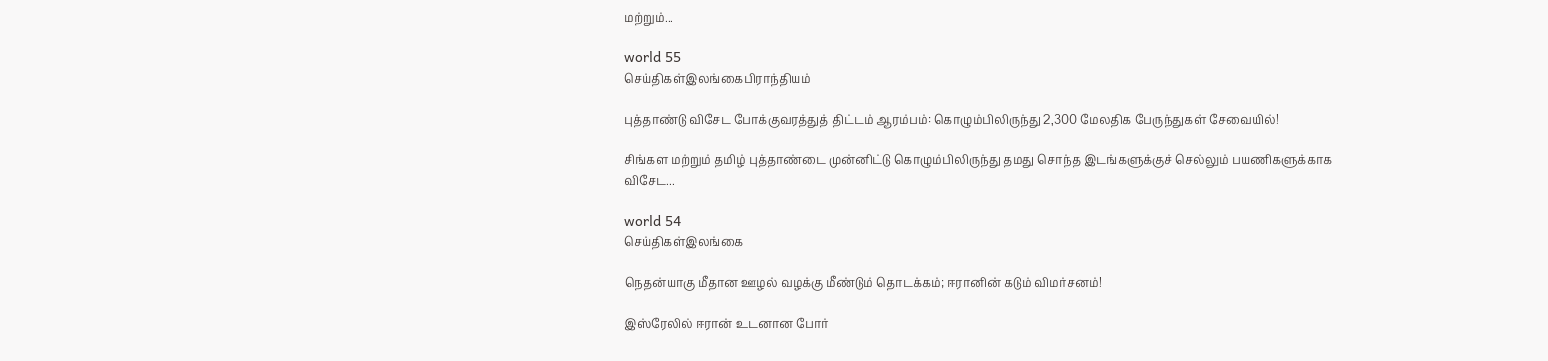மற்றும்...

world 55
செய்திகள்இலங்கைபிராந்தியம்

புத்தாண்டு விசேட போக்குவரத்துத் திட்டம் ஆரம்பம்: கொழும்பிலிருந்து 2,300 மேலதிக பேருந்துகள் சேவையில்!

சிங்கள மற்றும் தமிழ் புத்தாண்டை முன்னிட்டு கொழும்பிலிருந்து தமது சொந்த இடங்களுக்குச் செல்லும் பயணிகளுக்காக விசேட...

world 54
செய்திகள்இலங்கை

நெதன்யாகு மீதான ஊழல் வழக்கு மீண்டும் தொடக்கம்; ஈரானின் கடும் விமர்சனம்!

இஸ்ரேலில் ஈரான் உடனான போர்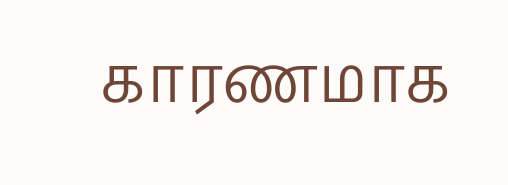காரணமாக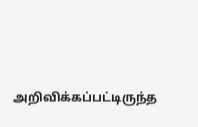அறிவிக்கப்பட்டிருந்த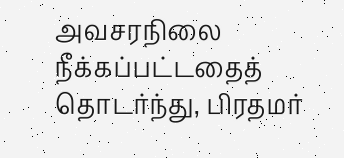அவசரநிலை நீக்கப்பட்டதைத் தொடர்ந்து, பிரதமர்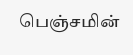பெஞ்சமின்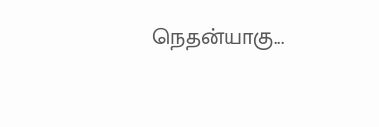நெதன்யாகு...